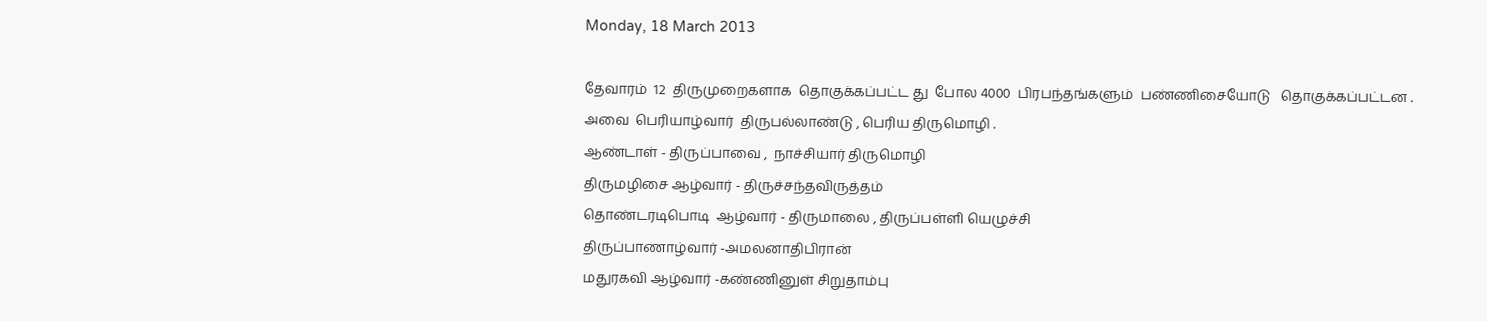Monday, 18 March 2013

தேவாரம்  12  திருமுறைகளாக  தொகுக்கப்பட்ட து  போல 4000  பிரபந்தங்களும்  பண்ணிசையோடு   தொகுக்கப்பட்டன . அவை  பெரியாழ்வார்  திருபல்லாண்டு , பெரிய திருமொழி .
ஆண்டாள் - திருப்பாவை ,  நாச்சியார் திருமொழி
திருமழிசை ஆழ்வார் - திருச்சந்தவிருத்தம்
தொண்டரடிபொடி  ஆழ்வார் - திருமாலை , திருப்பள்ளி யெழுச்சி
திருப்பாணாழ்வார் -அமலனாதிபிரான்
மதுரகவி ஆழ்வார் -கண்ணினுள் சிறுதாம்பு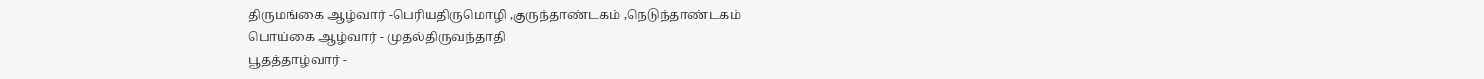திருமங்கை ஆழ்வார் -பெரியதிருமொழி ,குருந்தாண்டகம் ,நெடுந்தாண்டகம்
பொய்கை ஆழ்வார் - முதல்திருவந்தாதி
பூதத்தாழ்வார் -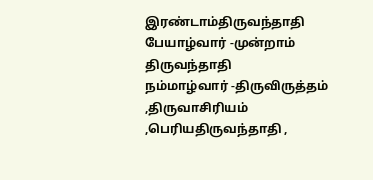இரண்டாம்திருவந்தாதி
பேயாழ்வார் -முன்றாம் திருவந்தாதி
நம்மாழ்வார் -திருவிருத்தம் ,திருவாசிரியம் ,பெரியதிருவந்தாதி ,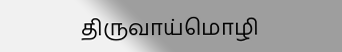திருவாய்மொழி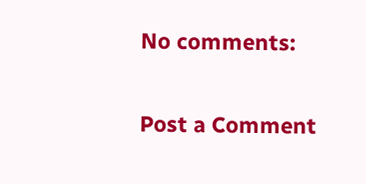No comments:

Post a Comment